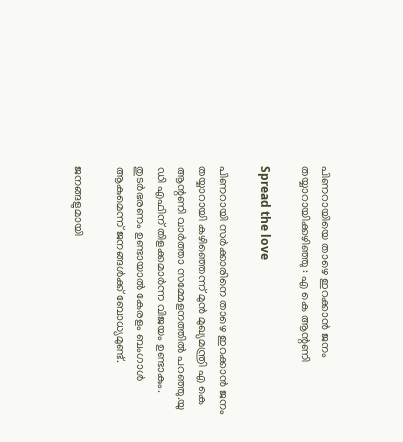പിണറായിയെ താഴെ ഇറക്കാന്‍ ജനം തയ്യാറായിക്കഴിഞ്ഞു : എ കെ ആന്റണി

Spread the love

പിണറായി സര്‍ക്കാരിനെ താഴെ ഇറക്കാന്‍ ജനം തയ്യാറായി കഴിഞ്ഞെന്ന് മുന്‍ മുഖ്യമന്ത്രി എ കെ ആന്റണി വാര്‍ത്താ സമ്മേളനത്തില്‍ പറഞ്ഞു.യു ഡി എഫിന് തിളക്കമാര്‍ന്ന വിജയം ഉണ്ടാകും. തുടര്‍ഭരണം ഉണ്ടായാല്‍ കേരളം ബംഗാള്‍ ആകുമെന്ന് ജനങ്ങള്‍ക്ക് ബോധ്യമുണ്ട്.

ജനങ്ങളുമായി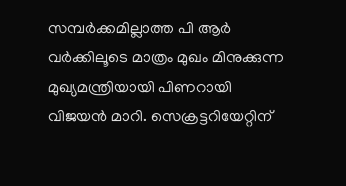സമ്പര്‍ക്കമില്ലാത്ത പി ആര്‍ വര്‍ക്കിലൂടെ മാത്രം മുഖം മിനുക്കുന്ന മുഖ്യമന്ത്രിയായി പിണറായി വിജയന്‍ മാറി. സെക്രട്ടറിയേറ്റിന്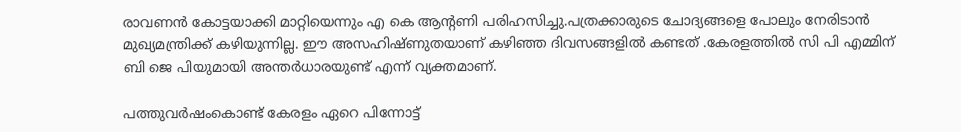രാവണന്‍ കോട്ടയാക്കി മാറ്റിയെന്നും എ കെ ആന്റണി പരിഹസിച്ചു.പത്രക്കാരുടെ ചോദ്യങ്ങളെ പോലും നേരിടാന്‍ മുഖ്യമന്ത്രിക്ക് കഴിയുന്നില്ല. ഈ അസഹിഷ്ണുതയാണ് കഴിഞ്ഞ ദിവസങ്ങളില്‍ കണ്ടത് .കേരളത്തില്‍ സി പി എമ്മിന് ബി ജെ പിയുമായി അന്തര്‍ധാരയുണ്ട് എന്ന് വ്യക്തമാണ്.

പത്തുവര്‍ഷംകൊണ്ട് കേരളം ഏറെ പിന്നോട്ട്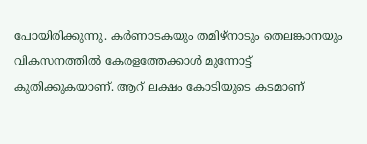പോയിരിക്കുന്നു. കര്‍ണാടകയും തമിഴ്‌നാടും തെലങ്കാനയും വികസനത്തില്‍ കേരളത്തേക്കാള്‍ മുന്നോട്ട് കുതിക്കുകയാണ്. ആറ് ലക്ഷം കോടിയുടെ കടമാണ്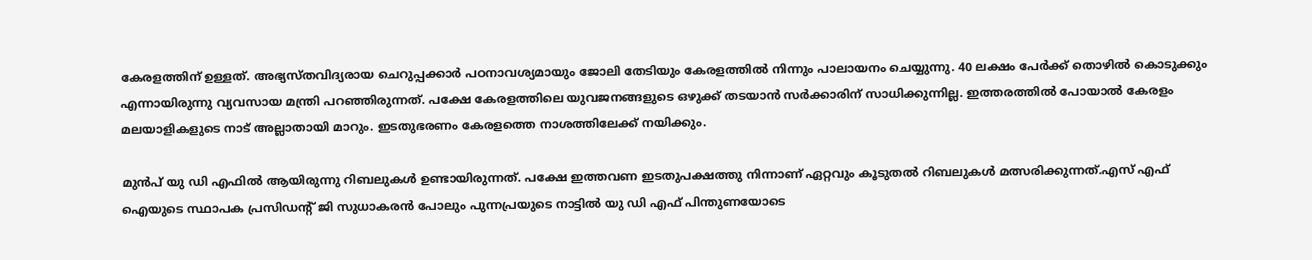കേരളത്തിന് ഉള്ളത്. അഭ്യസ്തവിദ്യരായ ചെറുപ്പക്കാര്‍ പഠനാവശ്യമായും ജോലി തേടിയും കേരളത്തില്‍ നിന്നും പാലായനം ചെയ്യുന്നു. 40 ലക്ഷം പേര്‍ക്ക് തൊഴില്‍ കൊടുക്കും എന്നായിരുന്നു വ്യവസായ മന്ത്രി പറഞ്ഞിരുന്നത്. പക്ഷേ കേരളത്തിലെ യുവജനങ്ങളുടെ ഒഴുക്ക് തടയാന്‍ സര്‍ക്കാരിന് സാധിക്കുന്നില്ല. ഇത്തരത്തില്‍ പോയാല്‍ കേരളം മലയാളികളുടെ നാട് അല്ലാതായി മാറും. ഇടതുഭരണം കേരളത്തെ നാശത്തിലേക്ക് നയിക്കും.

മുന്‍പ് യു ഡി എഫില്‍ ആയിരുന്നു റിബലുകള്‍ ഉണ്ടായിരുന്നത്. പക്ഷേ ഇത്തവണ ഇടതുപക്ഷത്തു നിന്നാണ് ഏറ്റവും കൂടുതല്‍ റിബലുകള്‍ മത്സരിക്കുന്നത്.എസ് എഫ് ഐയുടെ സ്ഥാപക പ്രസിഡന്റ് ജി സുധാകരന്‍ പോലും പുന്നപ്രയുടെ നാട്ടില്‍ യു ഡി എഫ് പിന്തുണയോടെ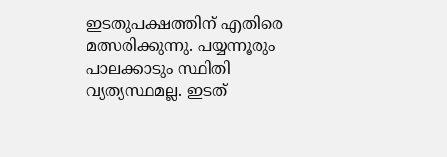ഇടതുപക്ഷത്തിന് എതിരെ മത്സരിക്കുന്നു. പയ്യന്നൂരും പാലക്കാടും സ്ഥിതി വ്യത്യസ്ഥമല്ല. ഇടത്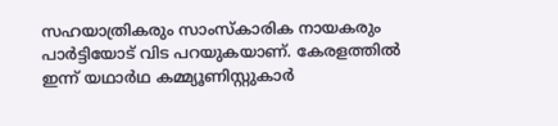സഹയാത്രികരും സാംസ്‌കാരിക നായകരും പാര്‍ട്ടിയോട് വിട പറയുകയാണ്. കേരളത്തില്‍ ഇന്ന് യഥാര്‍ഥ കമ്മ്യൂണിസ്റ്റുകാര്‍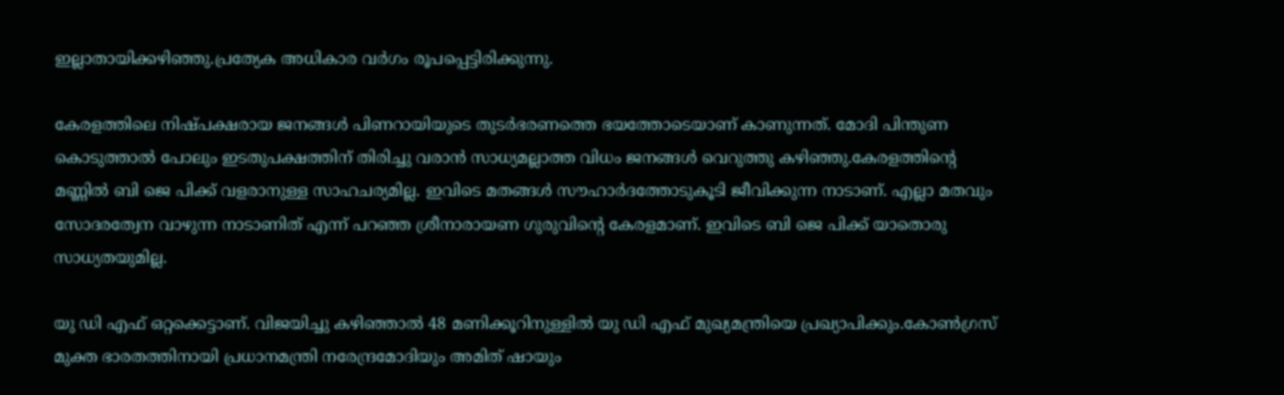ഇല്ലാതായിക്കഴിഞ്ഞു.പ്രത്യേക അധികാര വര്‍ഗം രൂപപ്പെട്ടിരിക്കുന്നു.

കേരളത്തിലെ നിഷ്പക്ഷരായ ജനങ്ങള്‍ പിണറായിയുടെ തുടര്‍ഭരണത്തെ ഭയത്തോടെയാണ് കാണുന്നത്. മോദി പിന്തുണ കൊടുത്താല്‍ പോലും ഇടതുപക്ഷത്തിന് തിരിച്ചു വരാന്‍ സാധ്യമല്ലാത്ത വിധം ജനങ്ങള്‍ വെറുത്തു കഴിഞ്ഞു.കേരളത്തിന്റെ മണ്ണില്‍ ബി ജെ പിക്ക് വളരാനുള്ള സാഹചര്യമില്ല. ഇവിടെ മതങ്ങള്‍ സൗഹാര്‍ദത്തോടുകൂടി ജീവിക്കുന്ന നാടാണ്. എല്ലാ മതവും സോദരത്വേന വാഴുന്ന നാടാണിത് എന്ന് പറഞ്ഞ ശ്രീനാരായണ ഗുരുവിന്റെ കേരളമാണ്. ഇവിടെ ബി ജെ പിക്ക് യാതൊരു സാധ്യതയുമില്ല.

യു ഡി എഫ് ഒറ്റക്കെട്ടാണ്. വിജയിച്ചു കഴിഞ്ഞാല്‍ 48 മണിക്കൂറിനുള്ളില്‍ യു ഡി എഫ് മുഖ്യമന്ത്രിയെ പ്രഖ്യാപിക്കും.കോണ്‍ഗ്രസ് മുക്ത ഭാരതത്തിനായി പ്രധാനമന്ത്രി നരേന്ദ്രമോദിയും അമിത് ഷായും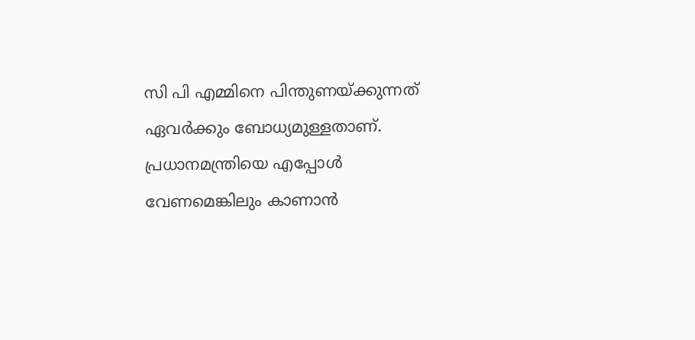സി പി എമ്മിനെ പിന്തുണയ്ക്കുന്നത് ഏവര്‍ക്കും ബോധ്യമുള്ളതാണ്. പ്രധാനമന്ത്രിയെ എപ്പോള്‍ വേണമെങ്കിലും കാണാന്‍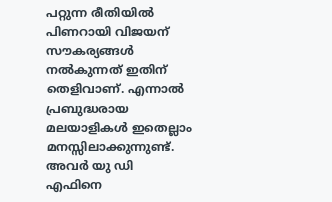പറ്റുന്ന രീതിയില്‍ പിണറായി വിജയന് സൗകര്യങ്ങള്‍ നല്‍കുന്നത് ഇതിന് തെളിവാണ്. എന്നാല്‍ പ്രബുദ്ധരായ മലയാളികള്‍ ഇതെല്ലാം മനസ്സിലാക്കുന്നുണ്ട്. അവര്‍ യു ഡി എഫിനെ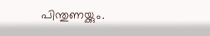പിന്തുണയ്ക്കും.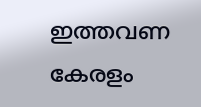ഇത്തവണ കേരളം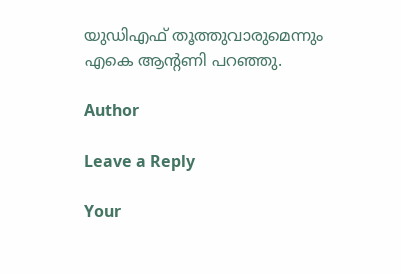യുഡിഎഫ് തൂത്തുവാരുമെന്നും എകെ ആന്റണി പറഞ്ഞു.

Author

Leave a Reply

Your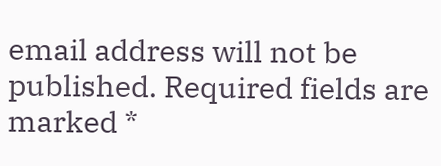email address will not be published. Required fields are marked *